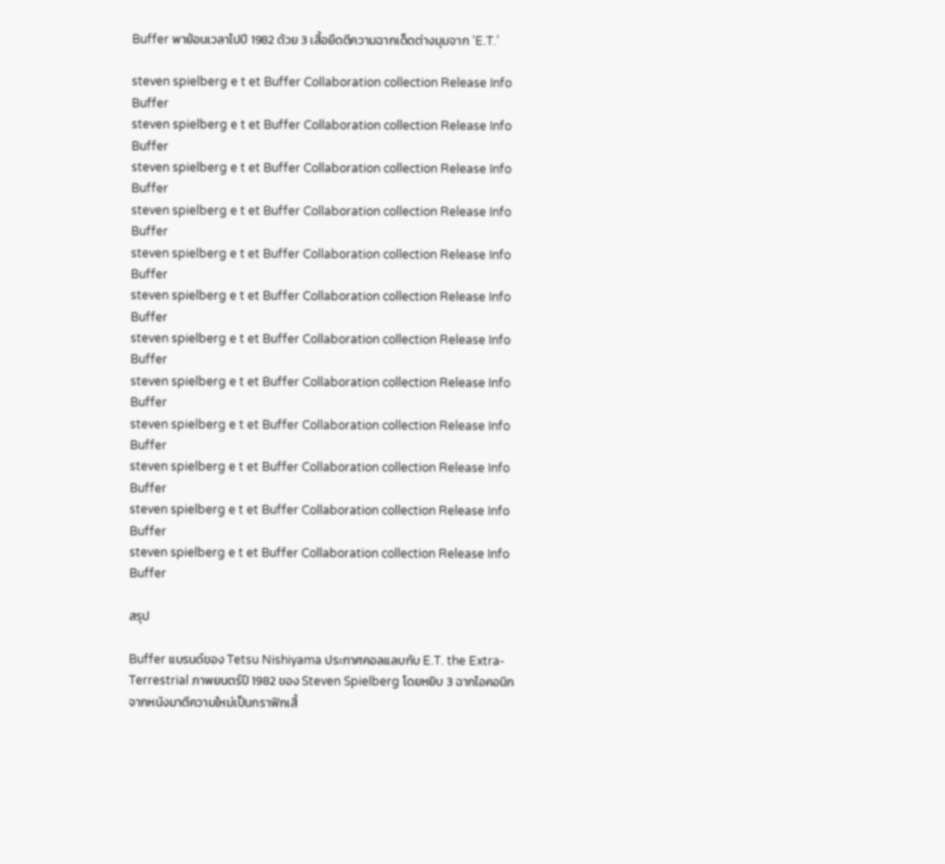Buffer พาย้อนเวลาไปปี 1982 ด้วย 3 เสื้อยืดตีความฉากเด็ดต่างมุมจาก ‘E.T.’

steven spielberg e t et Buffer Collaboration collection Release Info
Buffer
steven spielberg e t et Buffer Collaboration collection Release Info
Buffer
steven spielberg e t et Buffer Collaboration collection Release Info
Buffer
steven spielberg e t et Buffer Collaboration collection Release Info
Buffer
steven spielberg e t et Buffer Collaboration collection Release Info
Buffer
steven spielberg e t et Buffer Collaboration collection Release Info
Buffer
steven spielberg e t et Buffer Collaboration collection Release Info
Buffer
steven spielberg e t et Buffer Collaboration collection Release Info
Buffer
steven spielberg e t et Buffer Collaboration collection Release Info
Buffer
steven spielberg e t et Buffer Collaboration collection Release Info
Buffer
steven spielberg e t et Buffer Collaboration collection Release Info
Buffer
steven spielberg e t et Buffer Collaboration collection Release Info
Buffer

สรุป

Buffer แบรนด์ของ Tetsu Nishiyama ประกาศคอลแลบกับ E.T. the Extra-Terrestrial ภาพยนตร์ปี 1982 ของ Steven Spielberg โดยหยิบ 3 ฉากไอคอนิกจากหนังมาตีความใหม่เป็นกราฟิกเสื้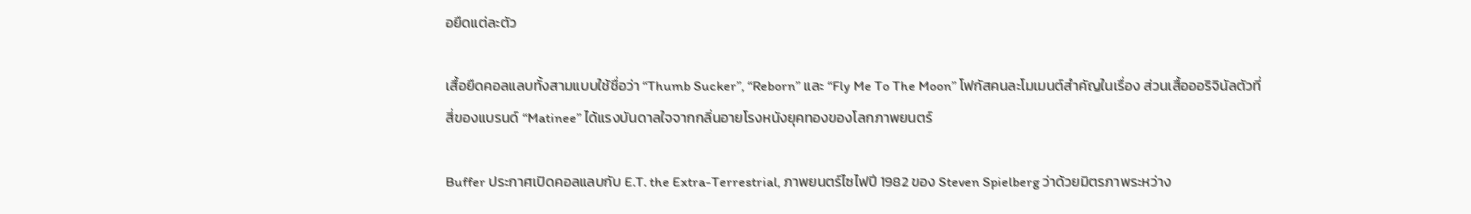อยืดแต่ละตัว

เสื้อยืดคอลแลบทั้งสามแบบใช้ชื่อว่า “Thumb Sucker”, “Reborn” และ “Fly Me To The Moon” โฟกัสคนละโมเมนต์สำคัญในเรื่อง ส่วนเสื้อออริจินัลตัวที่สี่ของแบรนด์ “Matinee” ได้แรงบันดาลใจจากกลิ่นอายโรงหนังยุคทองของโลกภาพยนตร์

Buffer ประกาศเปิดคอลแลบกับ E.T. the Extra-Terrestrial, ภาพยนตร์ไซไฟปี 1982 ของ Steven Spielberg ว่าด้วยมิตรภาพระหว่าง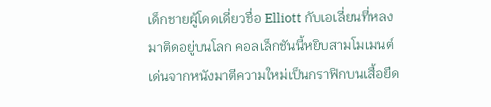เด็กชายผู้โดดเดี่ยวชื่อ Elliott กับเอเลี่ยนที่หลงมาติดอยู่บนโลก คอลเล็กชันนี้หยิบสามโมเมนต์เด่นจากหนังมาตีความใหม่เป็นกราฟิกบนเสื้อยืด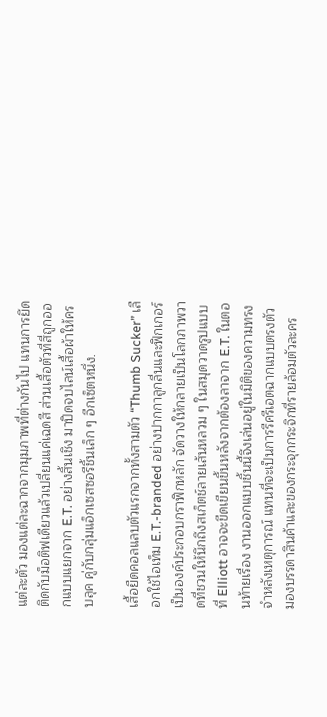แต่ละตัว มองแต่ละฉากจากมุมภาพที่ต่างกันไป แทนการยึดติดกับม็อติฟเดียวแล้วเปลี่ยนแค่เฉดสี ส่วนเสื้อตัวที่สี่ถูกออกแบบแยกจาก E.T. อย่างสิ้นเชิง มาปิดจบไลน์เสื้อผ้าให้ครบลุค คู่กับกลุ่มแอ็กเซสซอรีชิ้นเล็ก ๆ อีกเซ็ตหนึ่ง.

เสื้อยืดคอลแลบตัวแรกจากทั้งสามตัว “Thumb Sucker” เลือกใช้ไอเท็ม E.T.-branded อย่างปากกาลูกลื่นและฟิกเกอร์เป็นองค์ประกอบกราฟิกหลัก จัดวางให้กลายเป็นโลกภาพวาดที่ชวนให้นึกถึงสเก็ตช์ลายเส้นหลวม ๆ ในสมุดวาดรูปแบบที่ Elliott อาจจะขีดเขียนขึ้นหลังจากต้องลาจาก E.T. ในตอนท้ายเรื่อง งานออกแบบชิ้นนี้จึงเล่นอยู่ในมิติของความทรงจำหลังเหตุการณ์ แทนที่จะเป็นการรีครีเอตฉากแบบตรงตัว มองบรรดาสินค้าและของกระจุกกระจิกที่รายล้อมตัวละคร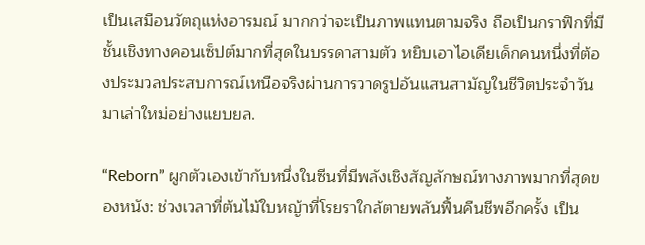เป็นเสมือนวัตถุแห่งอารมณ์ มากกว่าจะเป็นภาพแทนตามจริง ถือเป็นกราฟิกที่มีชั้นเชิงทางคอนเซ็ปต์มากที่สุดในบรรดาสามตัว หยิบเอาไอเดียเด็กคนหนึ่งที่ต้องประมวลประสบการณ์เหนือจริงผ่านการวาดรูปอันแสนสามัญในชีวิตประจำวันมาเล่าใหม่อย่างแยบยล.

“Reborn” ผูกตัวเองเข้ากับหนึ่งในซีนที่มีพลังเชิงสัญลักษณ์ทางภาพมากที่สุดของหนัง: ช่วงเวลาที่ต้นไม้ใบหญ้าที่โรยราใกล้ตายพลันฟื้นคืนชีพอีกครั้ง เป็น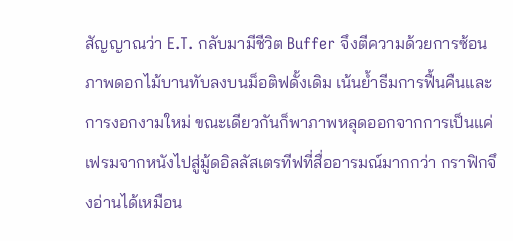สัญญาณว่า E.T. กลับมามีชีวิต Buffer จึงตีความด้วยการซ้อนภาพดอกไม้บานทับลงบนม็อติฟดั้งเดิม เน้นย้ำธีมการฟื้นคืนและการงอกงามใหม่ ขณะเดียวกันก็พาภาพหลุดออกจากการเป็นแค่เฟรมจากหนังไปสู่มู้ดอิลลัสเตรทีฟที่สื่ออารมณ์มากกว่า กราฟิกจึงอ่านได้เหมือน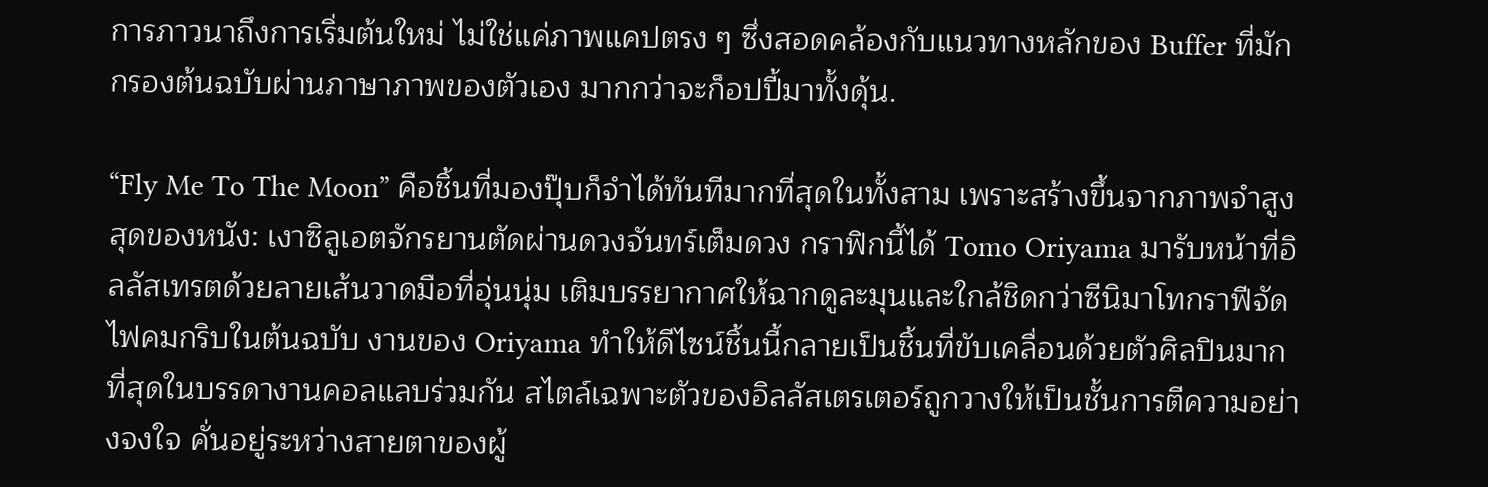การภาวนาถึงการเริ่มต้นใหม่ ไม่ใช่แค่ภาพแคปตรง ๆ ซึ่งสอดคล้องกับแนวทางหลักของ Buffer ที่มักกรองต้นฉบับผ่านภาษาภาพของตัวเอง มากกว่าจะก็อปปี้มาทั้งดุ้น.

“Fly Me To The Moon” คือชิ้นที่มองปุ๊บก็จำได้ทันทีมากที่สุดในทั้งสาม เพราะสร้างขึ้นจากภาพจำสูงสุดของหนัง: เงาซิลูเอตจักรยานตัดผ่านดวงจันทร์เต็มดวง กราฟิกนี้ได้ Tomo Oriyama มารับหน้าที่อิลลัสเทรตด้วยลายเส้นวาดมือที่อุ่นนุ่ม เติมบรรยากาศให้ฉากดูละมุนและใกล้ชิดกว่าซีนิมาโทกราฟีจัดไฟคมกริบในต้นฉบับ งานของ Oriyama ทำให้ดีไซน์ชิ้นนี้กลายเป็นชิ้นที่ขับเคลื่อนด้วยตัวศิลปินมากที่สุดในบรรดางานคอลแลบร่วมกัน สไตล์เฉพาะตัวของอิลลัสเตรเตอร์ถูกวางให้เป็นชั้นการตีความอย่างจงใจ คั่นอยู่ระหว่างสายตาของผู้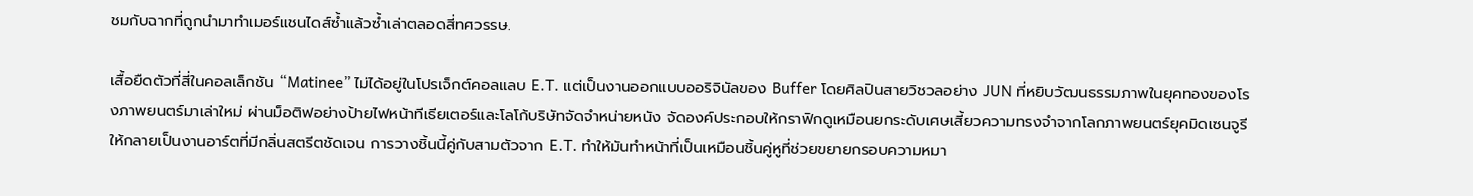ชมกับฉากที่ถูกนำมาทำเมอร์แชนไดส์ซ้ำแล้วซ้ำเล่าตลอดสี่ทศวรรษ.

เสื้อยืดตัวที่สี่ในคอลเล็กชัน “Matinee” ไม่ได้อยู่ในโปรเจ็กต์คอลแลบ E.T. แต่เป็นงานออกแบบออริจินัลของ Buffer โดยศิลปินสายวิชวลอย่าง JUN ที่หยิบวัฒนธรรมภาพในยุคทองของโรงภาพยนตร์มาเล่าใหม่ ผ่านม็อติฟอย่างป้ายไฟหน้าทีเธียเตอร์และโลโก้บริษัทจัดจำหน่ายหนัง จัดองค์ประกอบให้กราฟิกดูเหมือนยกระดับเศษเสี้ยวความทรงจำจากโลกภาพยนตร์ยุคมิดเซนจูรีให้กลายเป็นงานอาร์ตที่มีกลิ่นสตรีตชัดเจน การวางชิ้นนี้คู่กับสามตัวจาก E.T. ทำให้มันทำหน้าที่เป็นเหมือนชิ้นคู่หูที่ช่วยขยายกรอบความหมา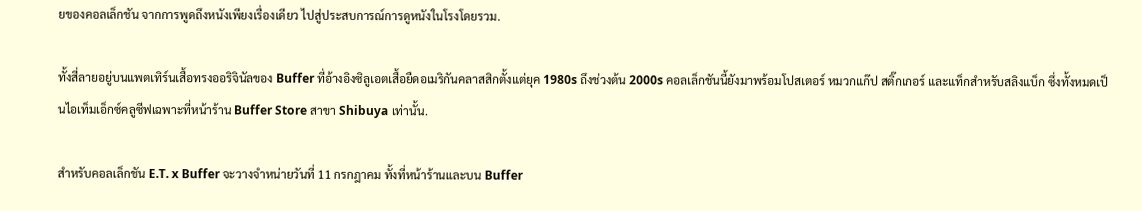ยของคอลเล็กชัน จากการพูดถึงหนังเพียงเรื่องเดียว ไปสู่ประสบการณ์การดูหนังในโรงโดยรวม.

ทั้งสี่ลายอยู่บนแพตเทิร์นเสื้อทรงออริจินัลของ Buffer ที่อ้างอิงซิลูเอตเสื้อยืดอเมริกันคลาสสิกตั้งแต่ยุค 1980s ถึงช่วงต้น 2000s คอลเล็กชันนี้ยังมาพร้อมโปสเตอร์ หมวกแก๊ป สติ๊กเกอร์ และแท็กสำหรับสลิงแบ็ก ซึ่งทั้งหมดเป็นไอเท็มเอ็กซ์คลูซีฟเฉพาะที่หน้าร้าน Buffer Store สาขา Shibuya เท่านั้น.

สำหรับคอลเล็กชัน E.T. x Buffer จะวางจำหน่ายวันที่ 11 กรกฎาคม ทั้งที่หน้าร้านและบน Buffer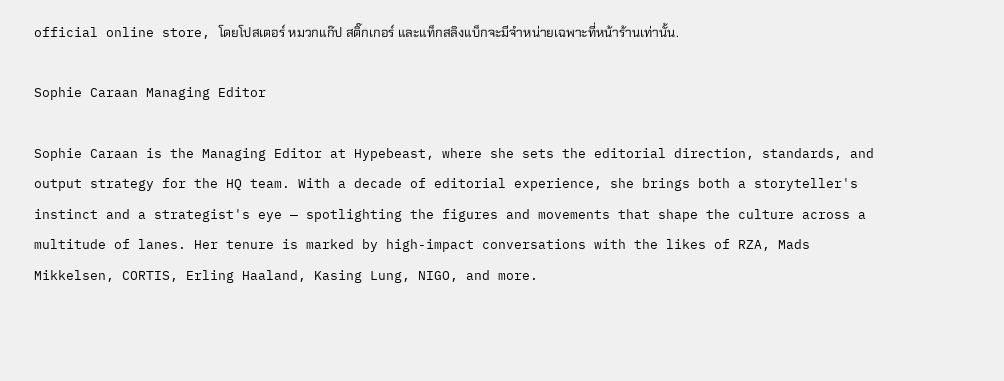official online store, โดยโปสเตอร์ หมวกแก๊ป สติ๊กเกอร์ และแท็กสลิงแบ็กจะมีจำหน่ายเฉพาะที่หน้าร้านเท่านั้น.

Sophie Caraan Managing Editor

Sophie Caraan is the Managing Editor at Hypebeast, where she sets the editorial direction, standards, and output strategy for the HQ team. With a decade of editorial experience, she brings both a storyteller's instinct and a strategist's eye — spotlighting the figures and movements that shape the culture across a multitude of lanes. Her tenure is marked by high-impact conversations with the likes of RZA, Mads Mikkelsen, CORTIS, Erling Haaland, Kasing Lung, NIGO, and more.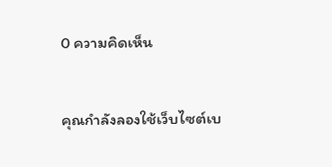0 ความคิดเห็น


คุณกำลังลองใช้เว็บไซต์เบ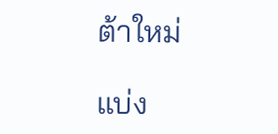ต้าใหม่

แบ่ง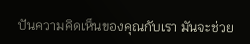ปันความคิดเห็นของคุณกับเรา มันจะช่วย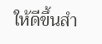ให้ดีขึ้นสำ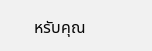หรับคุณ